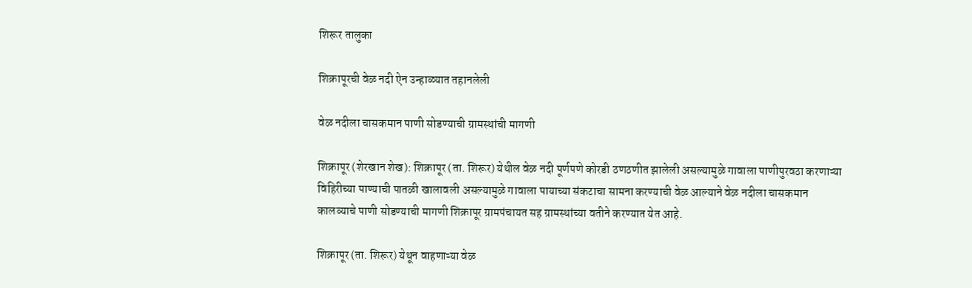शिरूर तालुका

शिक्रापूरची वेळ नदी ऐन उन्हाळ्यात तहानलेली

वेळ नदीला चासकमान पाणी सोडण्याची ग्रामस्थांची मागणी

शिक्रापूर (शेरखान शेख): शिक्रापूर (ता. शिरूर) येथील वेळ नदी पूर्णपणे कोरडी ठणठणीत झालेली असल्यामुळे गावाला पाणीपुरवठा करणाऱ्या विहिरीच्या पाण्याची पातळी खालावली असल्यामुळे गावाला पायाच्या संकटाचा सामना करण्याची वेळ आल्याने वेळ नदीला चासकमान कालव्याचे पाणी सोडण्याची मागणी शिक्रापूर ग्रामपंचायत सह ग्रामस्थांच्या वतीने करण्यात येत आहे.

शिक्रापूर (ता. शिरूर) येथून वाहणाऱ्या वेळ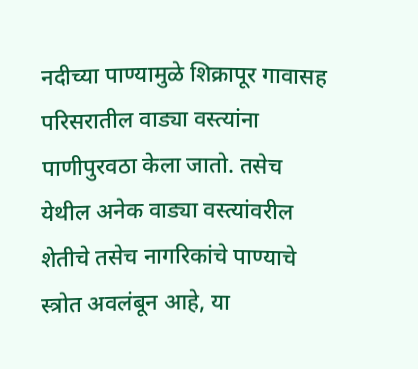नदीच्या पाण्यामुळे शिक्रापूर गावासह परिसरातील वाड्या वस्त्यांना पाणीपुरवठा केला जातो. तसेच येथील अनेक वाड्या वस्त्यांवरील शेतीचे तसेच नागरिकांचे पाण्याचे स्त्रोत अवलंबून आहे, या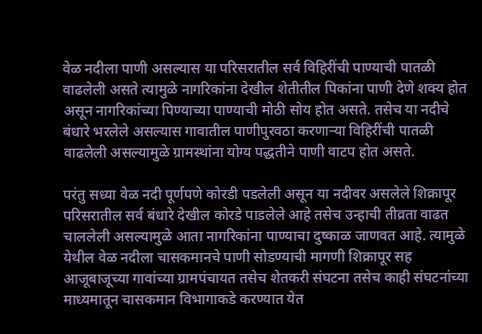वेळ नदीला पाणी असल्यास या परिसरातील सर्व विहिरींची पाण्याची पातळी वाढलेली असते त्यामुळे नागरिकांना देखील शेतीतील पिकांना पाणी देणे शक्य होत असून नागरिकांच्या पिण्याच्या पाण्याची मोठी सोय होत असते. तसेच या नदीचे बंधारे भरलेले असल्यास गावातील पाणीपुरवठा करणाऱ्या विहिरींची पातळी वाढलेली असल्यामुळे ग्रामस्थांना योग्य पद्धतीने पाणी वाटप होत असते.

परंतु सध्या वेळ नदी पूर्णपणे कोरडी पडलेली असून या नदीवर असलेले शिक्रापूर परिसरातील सर्व बंधारे देखील कोरडे पाडलेले आहे तसेच उन्हाची तीव्रता वाढत चाललेली असल्यामुळे आता नागरिकांना पाण्याचा दुष्काळ जाणवत आहे. त्यामुळे येथील वेळ नदीला चासकमानचे पाणी सोडण्याची मागणी शिक्रापूर सह आजूबाजूच्या गावांच्या ग्रामपंचायत तसेच शेतकरी संघटना तसेच काही संघटनांच्या माध्यमातून चासकमान विभागाकडे करण्यात येत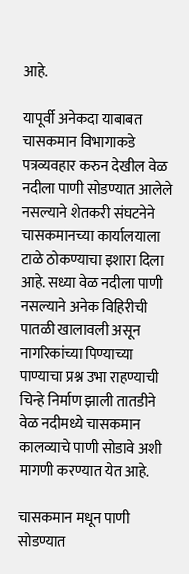आहे.

यापूर्वी अनेकदा याबाबत चासकमान विभागाकडे पत्रव्यवहार करुन देखील वेळ नदीला पाणी सोडण्यात आलेले नसल्याने शेतकरी संघटनेने चासकमानच्या कार्यालयाला टाळे ठोकण्याचा इशारा दिला आहे. सध्या वेळ नदीला पाणी नसल्याने अनेक विहिरीची पातळी खालावली असून नागरिकांच्या पिण्याच्या पाण्याचा प्रश्न उभा राहण्याची चिन्हे निर्माण झाली तातडीने वेळ नदीमध्ये चासकमान कालव्याचे पाणी सोडावे अशी मागणी करण्यात येत आहे.

चासकमान मधून पाणी सोडण्यात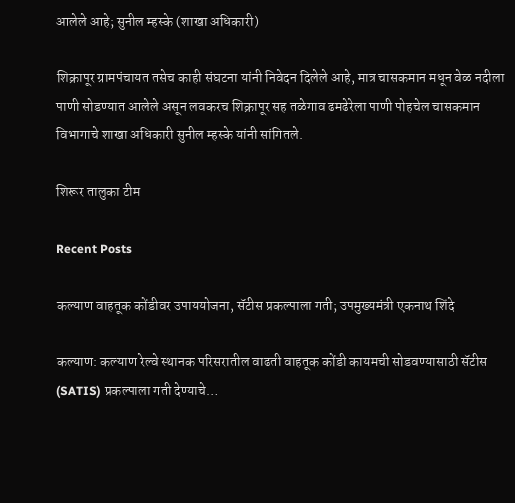आलेले आहे; सुनील म्हस्के (शाखा अधिकारी)

शिक्रापूर ग्रामपंचायत तसेच काही संघटना यांनी निवेदन दिलेले आहे, मात्र चासकमान मधून वेळ नदीला पाणी सोडण्यात आलेले असून लवकरच शिक्रापूर सह तळेगाव ढमढेरेला पाणी पोहचेल चासकमान विभागाचे शाखा अधिकारी सुनील म्हस्के यांनी सांगितले.

शिरूर तालुका टीम

Recent Posts

कल्याण वाहतूक कोंडीवर उपाययोजना, सॅटीस प्रकल्पाला गती; उपमुख्यमंत्री एकनाथ शिंदे

कल्याण: कल्याण रेल्वे स्थानक परिसरातील वाढती वाहतूक कोंडी कायमची सोडवण्यासाठी सॅटीस (SATIS) प्रकल्पाला गती देण्याचे…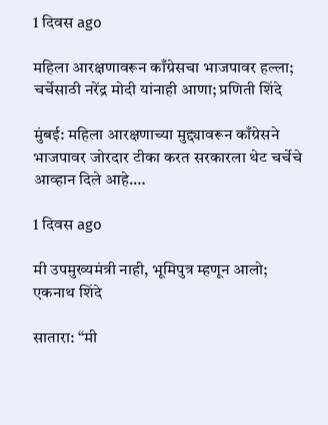1 दिवस ago

महिला आरक्षणावरून काँग्रेसचा भाजपावर हल्ला; चर्चेसाठी नरेंद्र मोदी यांनाही आणा; प्रणिती शिंदे

मुंबई: महिला आरक्षणाच्या मुद्द्यावरून काँग्रेसने भाजपावर जोरदार टीका करत सरकारला थेट चर्चेचे आव्हान दिले आहे.…

1 दिवस ago

मी उपमुख्यमंत्री नाही, भूमिपुत्र म्हणून आलो;  एकनाथ शिंदे

सातारा: “मी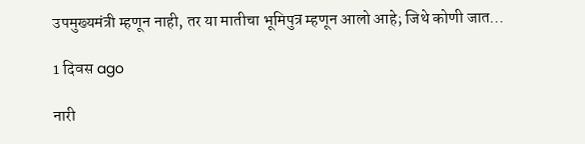उपमुख्यमंत्री म्हणून नाही, तर या मातीचा भूमिपुत्र म्हणून आलो आहे; जिथे कोणी जात…

1 दिवस ago

नारी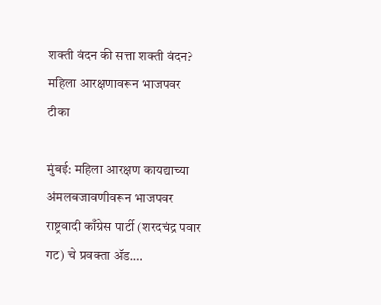शक्ती वंदन की सत्ता शक्ती वंदन? महिला आरक्षणावरून भाजपवर टीका

मुंबई: महिला आरक्षण कायद्याच्या अंमलबजावणीवरून भाजपवर राष्ट्रवादी काँग्रेस पार्टी (शरदचंद्र पवार गट) चे प्रवक्ता ॲड.…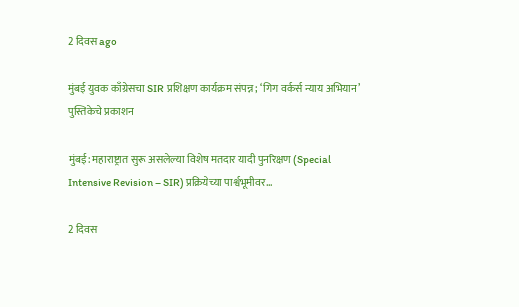2 दिवस ago

मुंबई युवक काँग्रेसचा SIR प्रशिक्षण कार्यक्रम संपन्न; ‘गिग वर्कर्स न्याय अभियान’ पुस्तिकेचे प्रकाशन

मुंबई: महाराष्ट्रात सुरू असलेल्या विशेष मतदार यादी पुनरिक्षण (Special Intensive Revision – SIR) प्रक्रियेच्या पार्श्वभूमीवर…

2 दिवस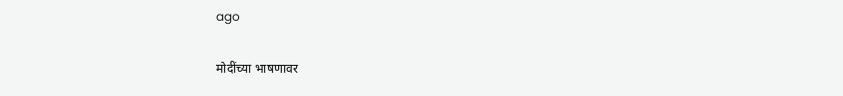ago

मोदींच्या भाषणावर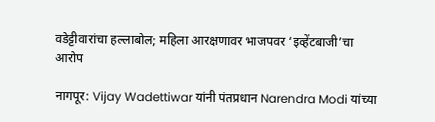वडेट्टीवारांचा हल्लाबोल; महिला आरक्षणावर भाजपवर ‘इव्हेंटबाजी’चा आरोप

नागपूर: Vijay Wadettiwar यांनी पंतप्रधान Narendra Modi यांच्या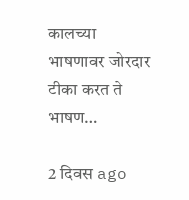कालच्या भाषणावर जोरदार टीका करत ते भाषण…

2 दिवस ago